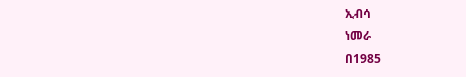ኢብሳ
ነመራ
በ1985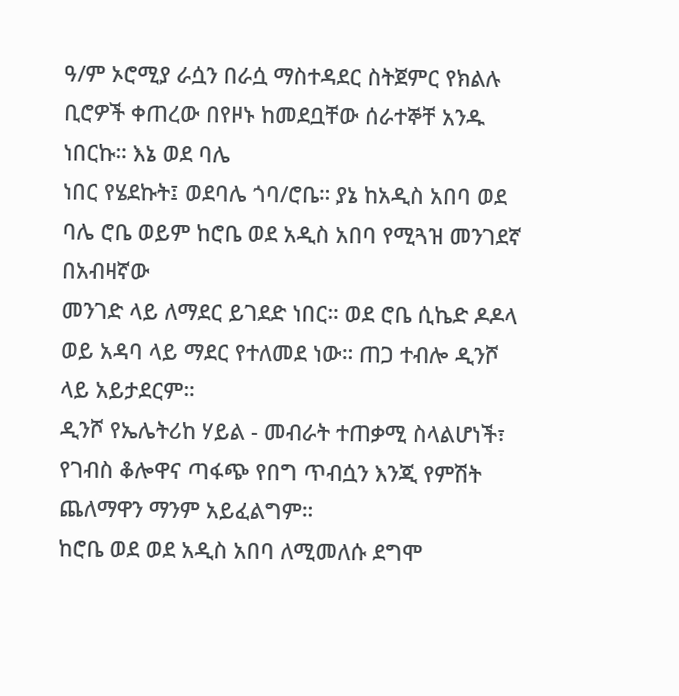ዓ/ም ኦሮሚያ ራሷን በራሷ ማስተዳደር ስትጀምር የክልሉ ቢሮዎች ቀጠረው በየዞኑ ከመደቧቸው ሰራተኞቸ አንዱ ነበርኩ። እኔ ወደ ባሌ
ነበር የሄደኩት፤ ወደባሌ ጎባ/ሮቤ። ያኔ ከአዲስ አበባ ወደ ባሌ ሮቤ ወይም ከሮቤ ወደ አዲስ አበባ የሚጓዝ መንገደኛ በአብዛኛው
መንገድ ላይ ለማደር ይገደድ ነበር። ወደ ሮቤ ሲኬድ ዶዶላ ወይ አዳባ ላይ ማደር የተለመደ ነው። ጠጋ ተብሎ ዲንሾ ላይ አይታደርም።
ዲንሾ የኤሌትሪከ ሃይል - መብራት ተጠቃሚ ስላልሆነች፣ የገብስ ቆሎዋና ጣፋጭ የበግ ጥብሷን እንጂ የምሽት ጨለማዋን ማንም አይፈልግም።
ከሮቤ ወደ ወደ አዲስ አበባ ለሚመለሱ ደግሞ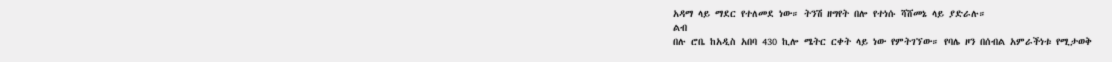አዳማ ላይ ማደር የተለመደ ነው። ትንሽ ዘግየት በሎ የተነሱ ሻሸመኔ ላይ ያድራሉ።
ልብ
በሉ ሮቤ ከአዲስ አበባ 430 ኪሎ ሜትር ርቀት ላይ ነው የምትገኘው። የባሌ ዞን በሰብል አምራችነቱ የሚታወቅ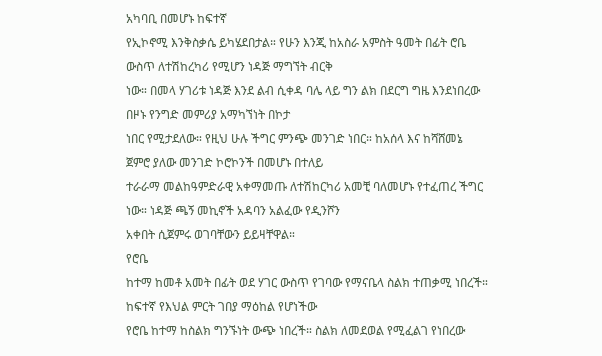አካባቢ በመሆኑ ከፍተኛ
የኢኮኖሚ እንቅስቃሴ ይካሄደበታል። የሁን እንጂ ከአስራ አምስት ዓመት በፊት ሮቤ ውስጥ ለተሽከረካሪ የሚሆን ነዳጅ ማግኘት ብርቅ
ነው። በመላ ሃገሪቱ ነዳጅ እንደ ልብ ሲቀዳ ባሌ ላይ ግን ልክ በደርግ ግዜ እንደነበረው በዞኑ የንግድ መምሪያ አማካኘነት በኮታ
ነበር የሚታደለው። የዚህ ሁሉ ችግር ምንጭ መንገድ ነበር። ከአሰላ እና ከሻሸመኔ ጀምሮ ያለው መንገድ ኮሮኮንች በመሆኑ በተለይ
ተራራማ መልከዓምድራዊ አቀማመጡ ለተሽከርካሪ አመቺ ባለመሆኑ የተፈጠረ ችግር ነው። ነዳጅ ጫኝ መኪኖች አዳባን አልፈው የዲንሾን
አቀበት ሲጀምሩ ወገባቸውን ይይዛቸዋል።
የሮቤ
ከተማ ከመቶ አመት በፊት ወደ ሃገር ውስጥ የገባው የማናቤላ ስልክ ተጠቃሚ ነበረች። ከፍተኛ የእህል ምርት ገበያ ማዕከል የሆነችው
የሮቤ ከተማ ከስልክ ግንኙነት ውጭ ነበረች። ስልክ ለመደወል የሚፈልገ የነበረው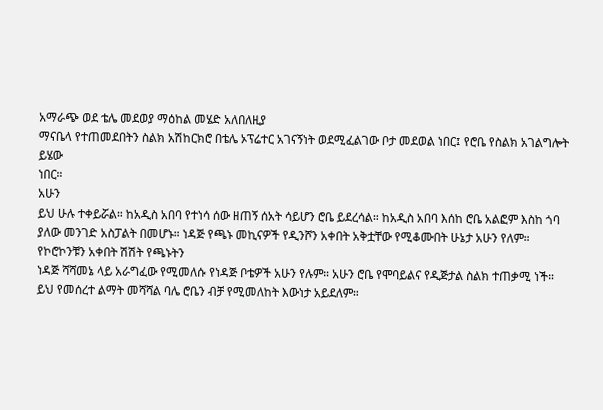አማራጭ ወደ ቴሌ መደወያ ማዕከል መሄድ አለበለዚያ
ማናቤላ የተጠመደበትን ስልክ አሽከርክሮ በቴሌ ኦፕሬተር አገናኝነት ወደሚፈልገው ቦታ መደወል ነበር፤ የሮቤ የስልክ አገልግሎት ይሄው
ነበር።
አሁን
ይህ ሁሉ ተቀይሯል። ከአዲስ አበባ የተነሳ ሰው ዘጠኝ ሰአት ሳይሆን ሮቤ ይደረሳል። ከአዲስ አበባ እሰከ ሮቤ አልፎም እስከ ጎባ
ያለው መንገድ አስፓልት በመሆኑ። ነዳጅ የጫኑ መኪናዎች የዲንሾን አቀበት አቅቷቸው የሚቆሙበት ሁኔታ አሁን የለም። የኮሮኮንቹን አቀበት ሽሽት የጫኑትን
ነዳጅ ሻሻመኔ ላይ አራግፈው የሚመለሱ የነዳጅ ቦቴዎች አሁን የሉም። አሁን ሮቤ የሞባይልና የዲጅታል ስልክ ተጠቃሚ ነች።
ይህ የመሰረተ ልማት መሻሻል ባሌ ሮቤን ብቻ የሚመለከት እውነታ አይደለም።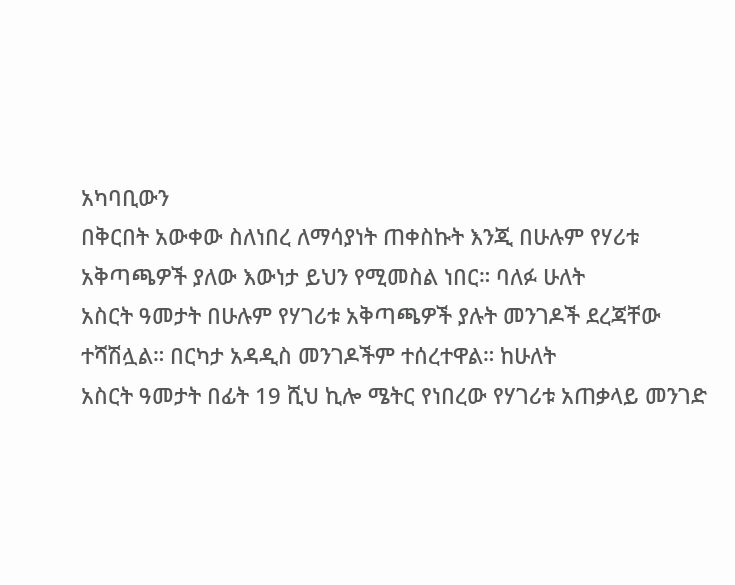አካባቢውን
በቅርበት አውቀው ስለነበረ ለማሳያነት ጠቀስኩት እንጂ በሁሉም የሃሪቱ አቅጣጫዎች ያለው እውነታ ይህን የሚመስል ነበር። ባለፉ ሁለት
አስርት ዓመታት በሁሉም የሃገሪቱ አቅጣጫዎች ያሉት መንገዶች ደረጃቸው ተሻሽሏል። በርካታ አዳዲስ መንገዶችም ተሰረተዋል። ከሁለት
አስርት ዓመታት በፊት 19 ሺህ ኪሎ ሜትር የነበረው የሃገሪቱ አጠቃላይ መንገድ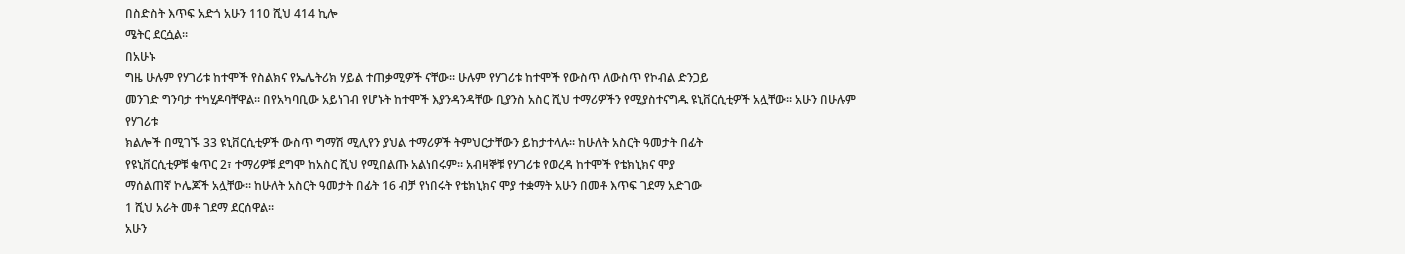በስድስት እጥፍ አድጎ አሁን 110 ሺህ 414 ኪሎ
ሜትር ደርሷል።
በአሁኑ
ግዜ ሁሉም የሃገሪቱ ከተሞች የስልክና የኤሌትሪክ ሃይል ተጠቃሚዎች ናቸው። ሁሉም የሃገሪቱ ከተሞች የውስጥ ለውስጥ የኮብል ድንጋይ
መንገድ ግንባታ ተካሂዶባቸዋል። በየአካባቢው አይነገብ የሆኑት ከተሞች እያንዳንዳቸው ቢያንስ አስር ሺህ ተማሪዎችን የሚያስተናግዱ ዩኒቨርሲቲዎች አሏቸው። አሁን በሁሉም የሃገሪቱ
ክልሎች በሚገኙ 33 ዩኒቨርሲቲዎች ውስጥ ግማሽ ሚሊየን ያህል ተማሪዎች ትምህርታቸውን ይከታተላሉ። ከሁለት አስርት ዓመታት በፊት
የዩኒቨርሲቲዎቹ ቁጥር 2፣ ተማሪዎቹ ደግሞ ከአስር ሺህ የሚበልጡ አልነበሩም። አብዛኞቹ የሃገሪቱ የወረዳ ከተሞች የቴክኒክና ሞያ
ማሰልጠኛ ኮሌጆች አሏቸው። ከሁለት አስርት ዓመታት በፊት 16 ብቻ የነበሩት የቴክኒክና ሞያ ተቋማት አሁን በመቶ እጥፍ ገደማ አድገው
1 ሺህ አራት መቶ ገደማ ደርሰዋል።
አሁን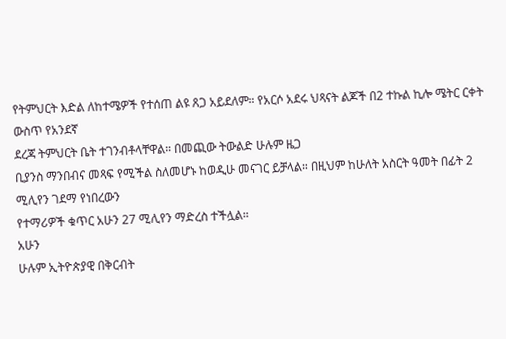የትምህርት እድል ለከተሜዎች የተሰጠ ልዩ ጸጋ አይደለም። የአርሶ አደሩ ህጻናት ልጆች በ2 ተኩል ኪሎ ሜትር ርቀት ውስጥ የአንደኛ
ደረጃ ትምህርት ቤት ተገንብቶላቸዋል። በመጪው ትውልድ ሁሉም ዜጋ
ቢያንስ ማንበብና መጻፍ የሚችል ስለመሆኑ ከወዲሁ መናገር ይቻላል። በዚህም ከሁለት አስርት ዓመት በፊት 2 ሚሊየን ገደማ የነበረውን
የተማሪዎች ቁጥር አሁን 27 ሚሊየን ማድረስ ተችሏል።
አሁን
ሁሉም ኢትዮጵያዊ በቅርብት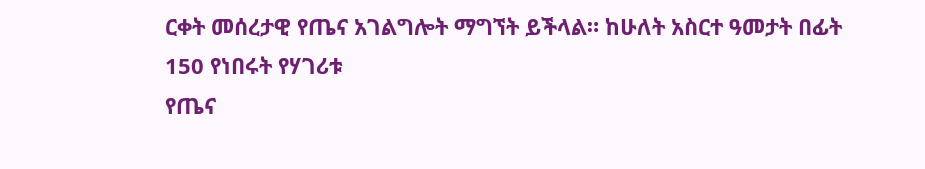ርቀት መሰረታዊ የጤና አገልግሎት ማግኘት ይችላል። ከሁለት አስርተ ዓመታት በፊት 150 የነበሩት የሃገሪቱ
የጤና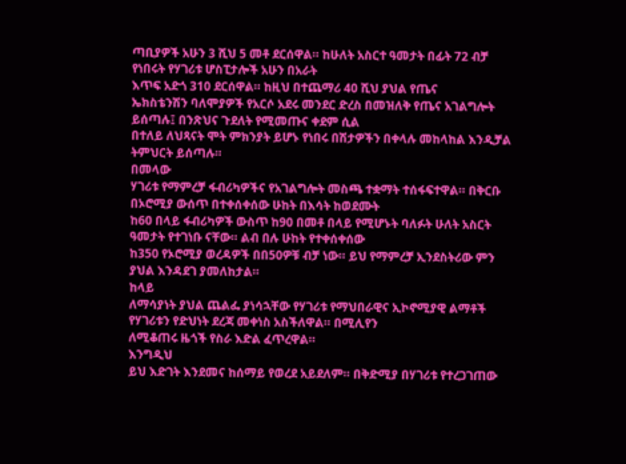ጣቢያዎች አሁን 3 ሺህ 5 መቶ ደርሰዋል። ከሁለት አስርተ ዓመታት በፊት 72 ብቻ የነበሩት የሃገሪቱ ሆስፒታሎች አሁን በአራት
እጥፍ አድጎ 310 ደርሰዋል። ከዚህ በተጨማሪ 40 ሺህ ያህል የጤና
ኤክስቴንሽን ባለሞያዎች የአርሶ አደሩ መንደር ድረስ በመዝለቅ የጤና አገልግሎት ይሰጣሉ፤ በንጽህና ጉደለት የሚመጡና ቀደም ሲል
በተለይ ለህጻናት ሞት ምክንያት ይሆኑ የነበሩ በሽታዎችን በቀላሉ መከላከል እንዲቻል ትምህርት ይሰጣሉ።
በመላው
ሃገሪቱ የማምረቻ ፋብሪካዎችና የአገልግሎት መስጫ ተቋማት ተሰፋፍተዋል። በቅርቡ በኦሮሚያ ውሰጥ በተቀሰቀሰው ሁከት በእሳት ከወደሙት
ከ60 በላይ ፋብሪካዎች ውስጥ ከ90 በመቶ በላይ የሚሆኑት ባለፉት ሁለት አስርት ዓመታት የተገነቡ ናቸው። ልብ በሉ ሁከት የተቀሰቀሰው
ከ350 የኦሮሚያ ወረዳዎች በበ50ዎቹ ብቻ ነው። ይህ የማምረቻ ኢንደስትሪው ምን ያህል እንዳደገ ያመለከታል።
ከላይ
ለማሳያነት ያህል ጨልፌ ያነሳኋቸው የሃገሪቱ የማህበራዊና ኢኮኖሚያዊ ልማቶች የሃገሪቱን የድህነት ደረጃ መቀነስ አስችለዋል። በሚሊየን
ለሚቆጠሩ ዜጎች የስራ እድል ፈጥረዋል።
እንግዲህ
ይህ እድገት እንደመና ከሰማይ የወረደ አይደለም። በቅድሚያ በሃገሪቱ የተረጋገጠው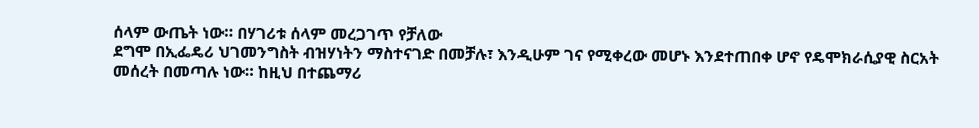ሰላም ውጤት ነው። በሃገሪቱ ሰላም መረጋገጥ የቻለው
ደግሞ በኢፌዴሪ ህገመንግስት ብዝሃነትን ማስተናገድ በመቻሉ፣ እንዲሁም ገና የሚቀረው መሆኑ እንደተጠበቀ ሆኖ የዴሞክራሲያዊ ስርአት
መሰረት በመጣሉ ነው። ከዚህ በተጨማሪ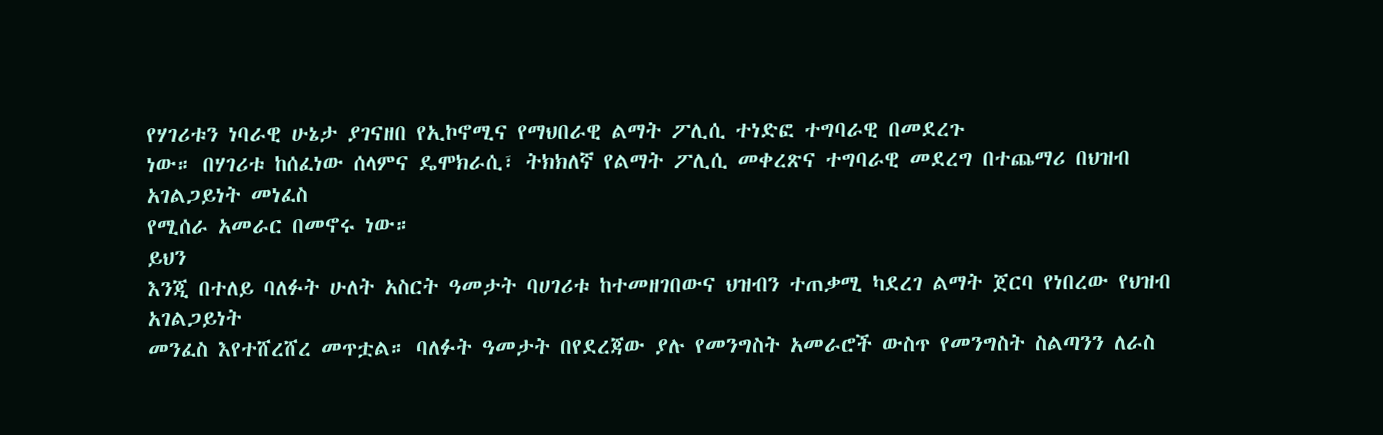የሃገሪቱን ነባራዊ ሁኔታ ያገናዘበ የኢኮኖሚና የማህበራዊ ልማት ፖሊሲ ተነድፎ ተግባራዊ በመደረጉ
ነው። በሃገሪቱ ከሰፈነው ሰላምና ዴሞክራሲ፣ ትክክለኛ የልማት ፖሊሲ መቀረጽና ተግባራዊ መደረግ በተጨማሪ በህዝብ አገልጋይነት መነፈስ
የሚሰራ አመራር በመኖሩ ነው።
ይህን
እንጂ በተለይ ባለፉት ሁለት አስርት ዓመታት ባሀገሪቱ ከተመዘገበውና ህዝብን ተጠቃሚ ካደረገ ልማት ጀርባ የነበረው የህዝብ አገልጋይነት
መንፈስ እየተሸረሸረ መጥቷል። ባለፉት ዓመታት በየደረጃው ያሉ የመንግስት አመራሮች ውስጥ የመንግስት ስልጣንን ለራስ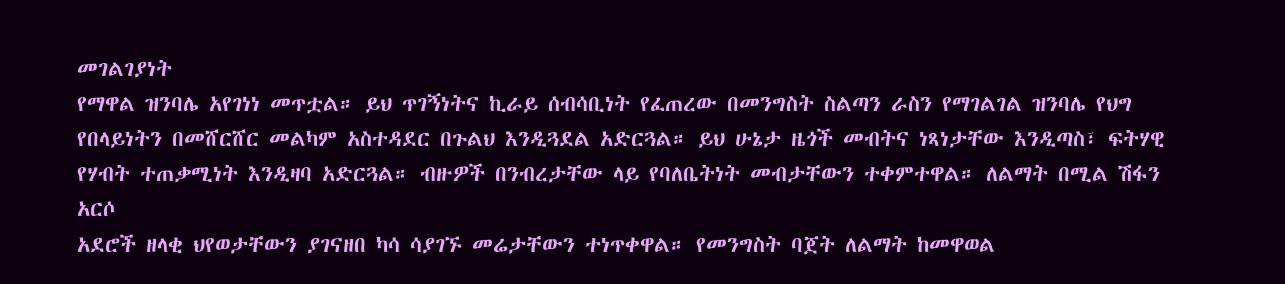መገልገያነት
የማዋል ዝንባሌ አየገነነ መጥቷል። ይህ ጥገኝነትና ኪራይ ሰብሳቢነት የፈጠረው በመንግስት ስልጣን ራስን የማገልገል ዝንባሌ የህግ
የበላይነትን በመሸርሸር መልካም አስተዳደር በጉልህ እንዲጓደል አድርጓል። ይህ ሁኔታ ዜጎች መብትና ነጻነታቸው እንዲጣስ፣ ፍትሃዊ
የሃብት ተጠቃሚነት እንዲዛባ አድርጓል። ብዙዎች በንብረታቸው ላይ የባለቤትነት መብታቸውን ተቀምተዋል። ለልማት በሚል ሽፋን አርሶ
አደሮች ዘላቂ ህየወታቸውን ያገናዘበ ካሳ ሳያገኙ መሬታቸውን ተነጥቀዋል። የመንግስት ባጀት ለልማት ከመዋወል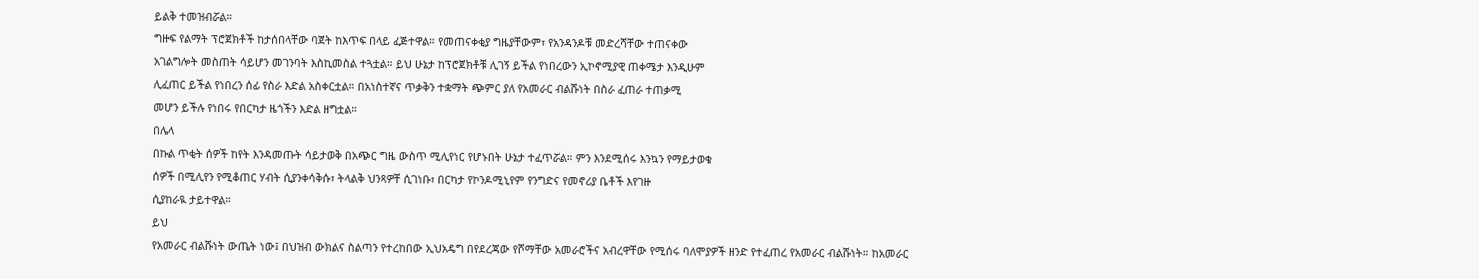ይልቅ ተመዝብሯል።
ግዙፍ የልማት ፕሮጀክቶች ከታሰበላቸው ባጀት ከእጥፍ በላይ ፈጅተዋል። የመጠናቀቂያ ግዜያቸውም፣ የአንዳንዶቹ መድረሻቸው ተጠናቀው
አገልግሎት መስጠት ሳይሆን መገንባት እስኪመስል ተጓቷል። ይህ ሁኔታ ከፕሮጀክቶቹ ሊገኝ ይችል የነበረውን ኢኮኖሚያዊ ጠቀሜታ እንዲሁም
ሊፈጠር ይችል የነበረን ሰፊ የስራ እድል አስቀርቷል። በአነስተኛና ጥቃቅን ተቋማት ጭምር ያለ የአመራር ብልሹነት በስራ ፈጠራ ተጠቃሚ
መሆን ይችሉ የነበሩ የበርካታ ዜጎችን እድል ዘግቷል።
በሌላ
በኩል ጥቂት ሰዎች ከየት እንዳመጡት ሳይታወቅ በአጭር ግዜ ውስጥ ሚሊየነር የሆኑበት ሁኔታ ተፈጥሯል። ምን እንደሚሰሩ እንኳን የማይታወቁ
ሰዎች በሚሊየን የሚቆጠር ሃብት ሲያንቀሳቅሱ፣ ትላልቅ ህንጻዎቸ ሲገነቡ፣ በርካታ የኮንዶሚኒየም የንግድና የመኖሪያ ቤቶች እየገዙ
ሲያከራዪ ታይተዋል።
ይህ
የአመራር ብልሹነት ውጤት ነው፤ በህዝብ ውክልና ስልጣን የተረከበው ኢህአዴግ በየደረጃው የሾማቸው አመራሮችና አብረዋቸው የሚሰሩ ባለሞያዎች ዘንድ የተፈጠረ የአመራር ብልሹነት። ከአመራር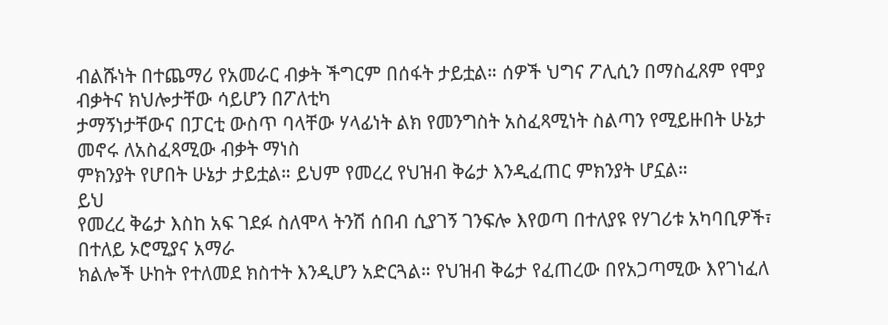ብልሹነት በተጨማሪ የአመራር ብቃት ችግርም በሰፋት ታይቷል። ሰዎች ህግና ፖሊሲን በማስፈጸም የሞያ ብቃትና ክህሎታቸው ሳይሆን በፖለቲካ
ታማኝነታቸውና በፓርቲ ውስጥ ባላቸው ሃላፊነት ልክ የመንግስት አስፈጻሚነት ስልጣን የሚይዙበት ሁኔታ መኖሩ ለአስፈጻሚው ብቃት ማነስ
ምክንያት የሆበት ሁኔታ ታይቷል። ይህም የመረረ የህዝብ ቅሬታ እንዲፈጠር ምክንያት ሆኗል።
ይህ
የመረረ ቅሬታ እስከ አፍ ገደፉ ስለሞላ ትንሽ ሰበብ ሲያገኝ ገንፍሎ እየወጣ በተለያዩ የሃገሪቱ አካባቢዎች፣ በተለይ ኦሮሚያና አማራ
ክልሎች ሁከት የተለመደ ክስተት እንዲሆን አድርጓል። የህዝብ ቅሬታ የፈጠረው በየአጋጣሚው እየገነፈለ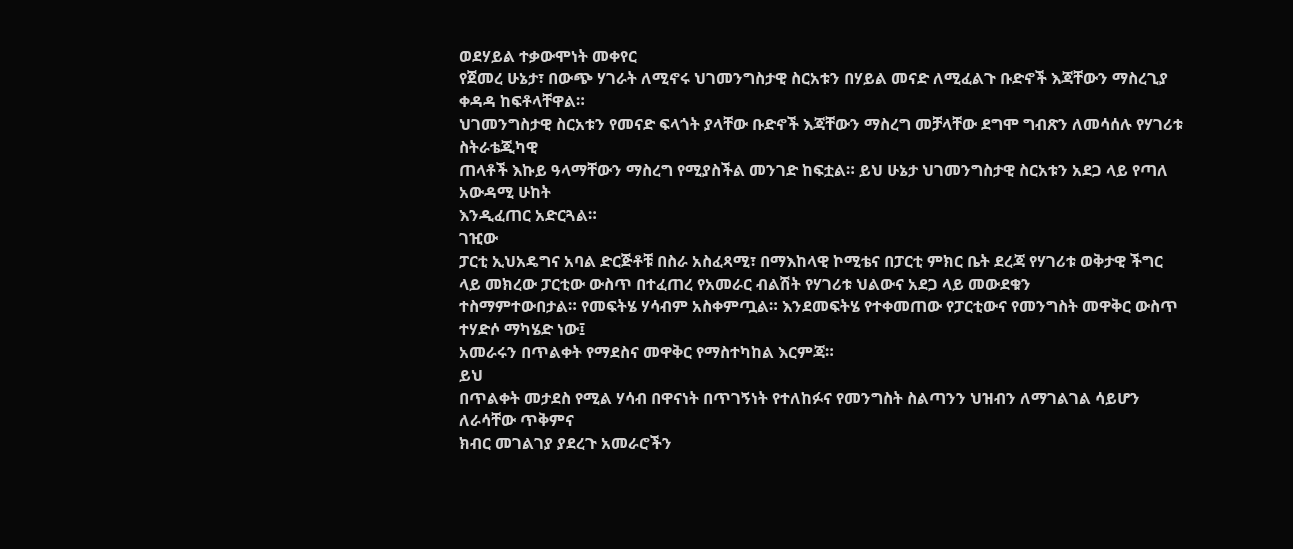ወደሃይል ተቃውሞነት መቀየር
የጀመረ ሁኔታ፣ በውጭ ሃገራት ለሚኖሩ ህገመንግስታዊ ስርአቱን በሃይል መናድ ለሚፈልጉ ቡድኖች እጃቸውን ማስረጊያ ቀዳዳ ከፍቶላቸዋል።
ህገመንግስታዊ ስርአቱን የመናድ ፍላጎት ያላቸው ቡድኖች እጃቸውን ማስረግ መቻላቸው ደግሞ ግብጽን ለመሳሰሉ የሃገሪቱ ስትራቴጂካዊ
ጠላቶች እኩይ ዓላማቸውን ማስረግ የሚያስችል መንገድ ከፍቷል። ይህ ሁኔታ ህገመንግስታዊ ስርአቱን አደጋ ላይ የጣለ አውዳሚ ሁከት
እንዲፈጠር አድርጓል።
ገዢው
ፓርቲ ኢህአዴግና አባል ድርጅቶቹ በስራ አስፈጻሚ፣ በማእከላዊ ኮሚቴና በፓርቲ ምክር ቤት ደረጃ የሃገሪቱ ወቅታዊ ችግር ላይ መክረው ፓርቲው ውስጥ በተፈጠረ የአመራር ብልሽት የሃገሪቱ ህልውና አደጋ ላይ መውደቁን
ተስማምተውበታል። የመፍትሄ ሃሳብም አስቀምጧል። እንደመፍትሄ የተቀመጠው የፓርቲውና የመንግስት መዋቅር ውስጥ ተሃድሶ ማካሄድ ነው፤
አመራሩን በጥልቀት የማደስና መዋቅር የማስተካከል እርምጃ።
ይህ
በጥልቀት መታደስ የሚል ሃሳብ በዋናነት በጥገኝነት የተለከፉና የመንግስት ስልጣንን ህዝብን ለማገልገል ሳይሆን ለራሳቸው ጥቅምና
ክብር መገልገያ ያደረጉ አመራሮችን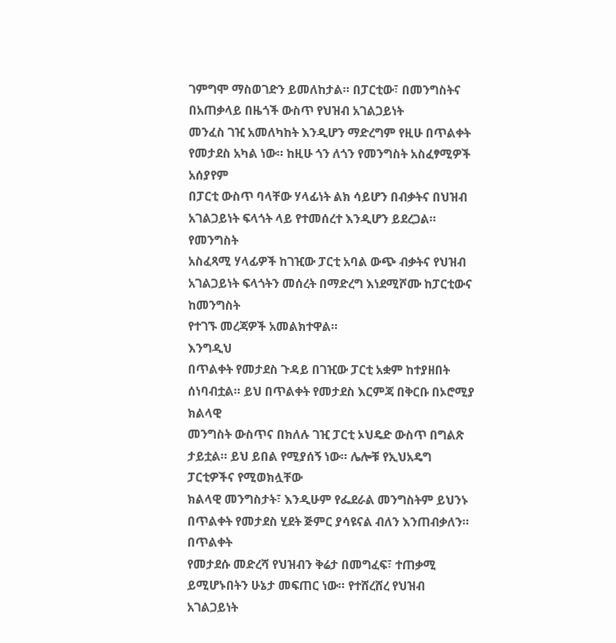ገምግሞ ማስወገድን ይመለከታል። በፓርቲው፣ በመንግስትና በአጠቃላይ በዜጎች ውስጥ የህዝብ አገልጋይነት
መንፈስ ገዢ አመለካከት እንዲሆን ማድረግም የዚሁ በጥልቀት የመታደስ አካል ነው። ከዚሁ ጎን ለጎን የመንግስት አስፈፃሚዎች አሰያየም
በፓርቲ ውስጥ ባላቸው ሃላፊነት ልክ ሳይሆን በብቃትና በህዝብ አገልጋይነት ፍላጎት ላይ የተመሰረተ እንዲሆን ይደረጋል። የመንግስት
አስፈጻሚ ሃላፊዎች ከገዢው ፓርቲ አባል ውጭ ብቃትና የህዝብ አገልጋይነት ፍላጎትን መሰረት በማድረግ እነደሚሾሙ ከፓርቲውና ከመንግስት
የተገኙ መረጃዎች አመልክተዋል።
እንግዲህ
በጥልቀት የመታደስ ጉዳይ በገዢው ፓርቲ አቋም ከተያዘበት ሰነባብቷል። ይህ በጥልቀት የመታደስ እርምጃ በቅርቡ በኦሮሚያ ክልላዊ
መንግስት ውስጥና በክለሉ ገዢ ፓርቲ ኦህዴድ ውስጥ በግልጽ ታይቷል። ይህ ይበል የሚያሰኝ ነው። ሌሎቹ የኢህአዴግ ፓርቲዎችና የሚወክሏቸው
ክልላዊ መንግስታት፣ እንዲሁም የፌደራል መንግስትም ይህንኑ በጥልቀት የመታደስ ሂደት ጅምር ያሳዩናል ብለን እንጠብቃለን። በጥልቀት
የመታደሱ መድረሻ የህዝብን ቅሬታ በመግፈፍ፣ ተጠቃሚ ይሚሆኑበትን ሁኔታ መፍጠር ነው። የተሸረሸረ የህዝብ አገልጋይነት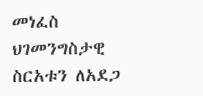መነፈስ ህገመንግስታዊ
ስርአቱን ለአደጋ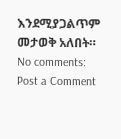እንደሚያጋልጥም መታወቅ አለበት።
No comments:
Post a Comment